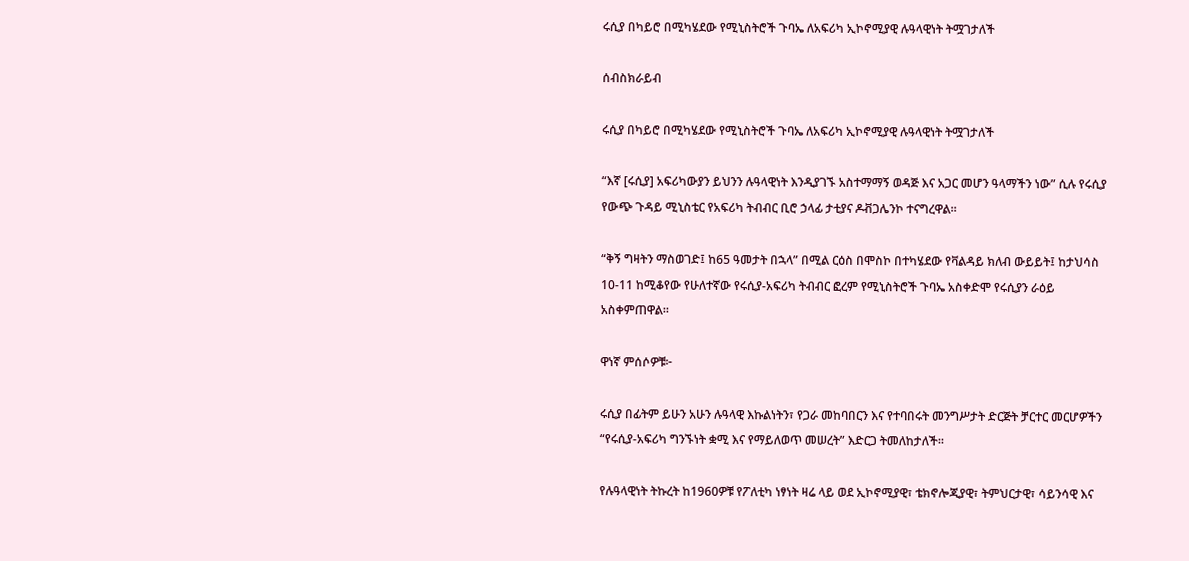ሩሲያ በካይሮ በሚካሄደው የሚኒስትሮች ጉባኤ ለአፍሪካ ኢኮኖሚያዊ ሉዓላዊነት ትሟገታለች

ሰብስክራይብ

ሩሲያ በካይሮ በሚካሄደው የሚኒስትሮች ጉባኤ ለአፍሪካ ኢኮኖሚያዊ ሉዓላዊነት ትሟገታለች

“እኛ [ሩሲያ] አፍሪካውያን ይህንን ሉዓላዊነት እንዲያገኙ አስተማማኝ ወዳጅ እና አጋር መሆን ዓላማችን ነው” ሲሉ የሩሲያ የውጭ ጉዳይ ሚኒስቴር የአፍሪካ ትብብር ቢሮ ኃላፊ ታቲያና ዶቭጋሌንኮ ተናግረዋል።

“ቅኝ ግዛትን ማስወገድ፤ ከ65 ዓመታት በኋላ” በሚል ርዕስ በሞስኮ በተካሄደው የቫልዳይ ክለብ ውይይት፤ ከታህሳስ 10-11 ከሚቆየው የሁለተኛው የሩሲያ-አፍሪካ ትብብር ፎረም የሚኒስትሮች ጉባኤ አስቀድሞ የሩሲያን ራዕይ አስቀምጠዋል።

ዋነኛ ምሰሶዎቹ፦

ሩሲያ በፊትም ይሁን አሁን ሉዓላዊ እኩልነትን፣ የጋራ መከባበርን እና የተባበሩት መንግሥታት ድርጅት ቻርተር መርሆዎችን “የሩሲያ-አፍሪካ ግንኙነት ቋሚ እና የማይለወጥ መሠረት” እድርጋ ትመለከታለች።

የሉዓላዊነት ትኩረት ከ1960ዎቹ የፖለቲካ ነፃነት ዛሬ ላይ ወደ ኢኮኖሚያዊ፣ ቴክኖሎጂያዊ፣ ትምህርታዊ፣ ሳይንሳዊ እና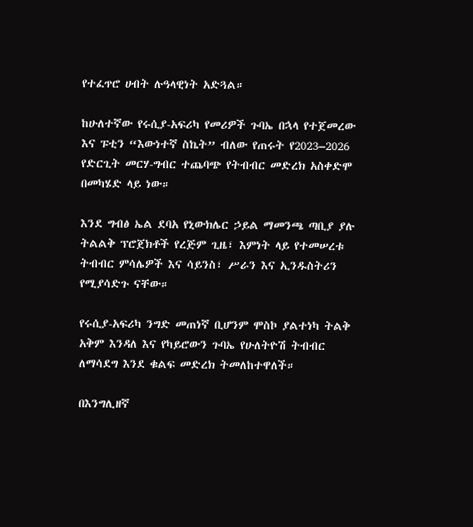የተፈጥሮ ሀብት ሉዓላዊነት አድጓል።

ከሁለተኛው የሩሲያ-አፍሪካ የመሪዎች ጉባኤ በኋላ የተጀመረው እና ፑቲን “እውነተኛ ስኬት” ብለው የጠሩት የ2023–2026 የድርጊት መርሃ-ግብር ተጨባጭ የትብብር መድረክ አስቀድሞ በመካሄድ ላይ ነው።

እንደ ግብፅ ኤል ደባአ የኒውክሌር ኃይል ማመንጫ ጣቢያ ያሉ ትልልቅ ፕሮጀክቶች የረጅም ጊዜ፣ እምነት ላይ የተመሠረቱ ትብብር ምሳሌዎች እና ሳይንስ፣ ሥራን እና ኢንዱስትሪን የሚያሳድጉ ናቸው።

የሩሲያ-አፍሪካ ንግድ መጠነኛ ቢሆንም ሞስኮ ያልተነካ ትልቅ አቅም እንዳለ እና የካይሮውን ጉባኤ የሁለትዮሽ ትብብር ለማሳደግ እንደ ቁልፍ መድረክ ትመለከተዋለች።

በእንግሊዘኛ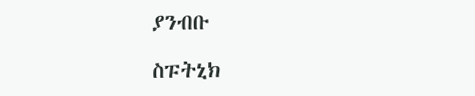ያንብቡ

ስፑትኒክ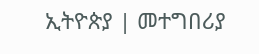ኢትዮጵያ | መተግበሪያ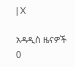| X

አዳዲስ ዜናዎች
0